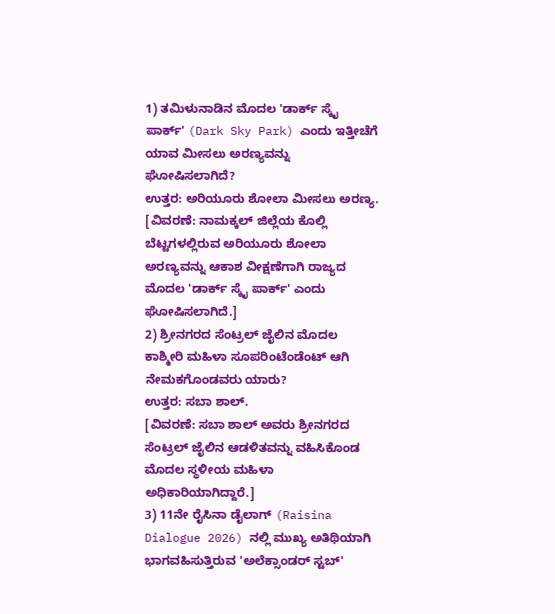1) ತಮಿಳುನಾಡಿನ ಮೊದಲ 'ಡಾರ್ಕ್ ಸ್ಕೈ ಪಾರ್ಕ್' (Dark Sky Park) ಎಂದು ಇತ್ತೀಚೆಗೆ ಯಾವ ಮೀಸಲು ಅರಣ್ಯವನ್ನು ಘೋಷಿಸಲಾಗಿದೆ?
ಉತ್ತರ: ಅರಿಯೂರು ಶೋಲಾ ಮೀಸಲು ಅರಣ್ಯ.
[ವಿವರಣೆ: ನಾಮಕ್ಕಲ್ ಜಿಲ್ಲೆಯ ಕೊಲ್ಲಿ ಬೆಟ್ಟಗಳಲ್ಲಿರುವ ಅರಿಯೂರು ಶೋಲಾ ಅರಣ್ಯವನ್ನು ಆಕಾಶ ವೀಕ್ಷಣೆಗಾಗಿ ರಾಜ್ಯದ ಮೊದಲ 'ಡಾರ್ಕ್ ಸ್ಕೈ ಪಾರ್ಕ್' ಎಂದು ಘೋಷಿಸಲಾಗಿದೆ.]
2) ಶ್ರೀನಗರದ ಸೆಂಟ್ರಲ್ ಜೈಲಿನ ಮೊದಲ ಕಾಶ್ಮೀರಿ ಮಹಿಳಾ ಸೂಪರಿಂಟೆಂಡೆಂಟ್ ಆಗಿ ನೇಮಕಗೊಂಡವರು ಯಾರು?
ಉತ್ತರ: ಸಬಾ ಶಾಲ್.
[ವಿವರಣೆ: ಸಬಾ ಶಾಲ್ ಅವರು ಶ್ರೀನಗರದ ಸೆಂಟ್ರಲ್ ಜೈಲಿನ ಆಡಳಿತವನ್ನು ವಹಿಸಿಕೊಂಡ ಮೊದಲ ಸ್ಥಳೀಯ ಮಹಿಳಾ ಅಧಿಕಾರಿಯಾಗಿದ್ದಾರೆ.]
3) 11ನೇ ರೈಸಿನಾ ಡೈಲಾಗ್ (Raisina Dialogue 2026) ನಲ್ಲಿ ಮುಖ್ಯ ಅತಿಥಿಯಾಗಿ ಭಾಗವಹಿಸುತ್ತಿರುವ 'ಅಲೆಕ್ಸಾಂಡರ್ ಸ್ಟಬ್'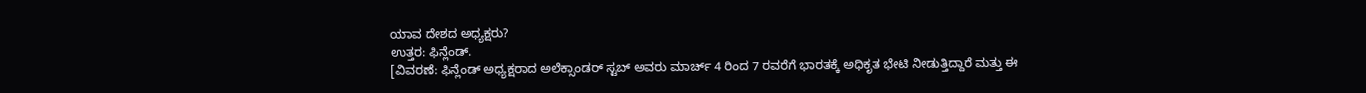ಯಾವ ದೇಶದ ಅಧ್ಯಕ್ಷರು?
ಉತ್ತರ: ಫಿನ್ಲೆಂಡ್.
[ವಿವರಣೆ: ಫಿನ್ಲೆಂಡ್ ಅಧ್ಯಕ್ಷರಾದ ಅಲೆಕ್ಸಾಂಡರ್ ಸ್ಟಬ್ ಅವರು ಮಾರ್ಚ್ 4 ರಿಂದ 7 ರವರೆಗೆ ಭಾರತಕ್ಕೆ ಅಧಿಕೃತ ಭೇಟಿ ನೀಡುತ್ತಿದ್ದಾರೆ ಮತ್ತು ಈ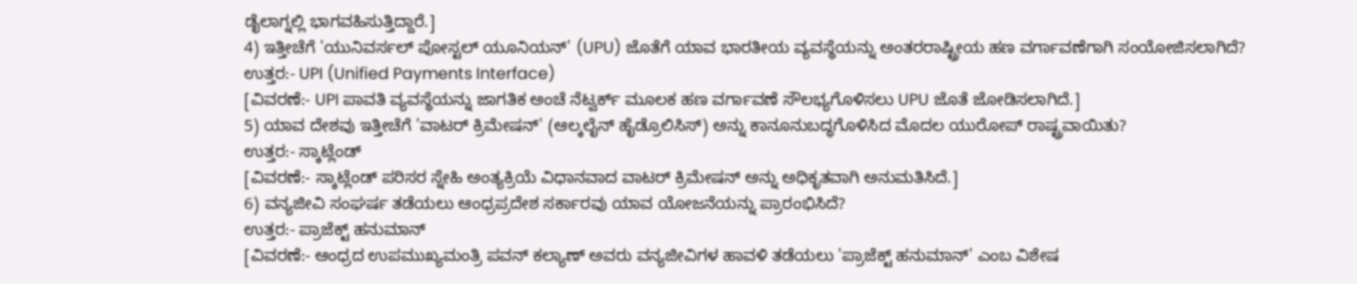ಡೈಲಾಗ್ನಲ್ಲಿ ಭಾಗವಹಿಸುತ್ತಿದ್ದಾರೆ.]
4) ಇತ್ತೀಚೆಗೆ 'ಯುನಿವರ್ಸಲ್ ಪೋಸ್ಟಲ್ ಯೂನಿಯನ್' (UPU) ಜೊತೆಗೆ ಯಾವ ಭಾರತೀಯ ವ್ಯವಸ್ಥೆಯನ್ನು ಅಂತರರಾಷ್ಟ್ರೀಯ ಹಣ ವರ್ಗಾವಣೆಗಾಗಿ ಸಂಯೋಜಿಸಲಾಗಿದೆ?
ಉತ್ತರ:- UPI (Unified Payments Interface)
[ವಿವರಣೆ:- UPI ಪಾವತಿ ವ್ಯವಸ್ಥೆಯನ್ನು ಜಾಗತಿಕ ಅಂಚೆ ನೆಟ್ವರ್ಕ್ ಮೂಲಕ ಹಣ ವರ್ಗಾವಣೆ ಸೌಲಭ್ಯಗೊಳಿಸಲು UPU ಜೊತೆ ಜೋಡಿಸಲಾಗಿದೆ.]
5) ಯಾವ ದೇಶವು ಇತ್ತೀಚೆಗೆ 'ವಾಟರ್ ಕ್ರಿಮೇಷನ್' (ಆಲ್ಕಲೈನ್ ಹೈಡ್ರೊಲಿಸಿಸ್) ಅನ್ನು ಕಾನೂನುಬದ್ಧಗೊಳಿಸಿದ ಮೊದಲ ಯುರೋಪ್ ರಾಷ್ಟ್ರವಾಯಿತು?
ಉತ್ತರ:- ಸ್ಕಾಟ್ಲೆಂಡ್
[ವಿವರಣೆ:- ಸ್ಕಾಟ್ಲೆಂಡ್ ಪರಿಸರ ಸ್ನೇಹಿ ಅಂತ್ಯಕ್ರಿಯೆ ವಿಧಾನವಾದ ವಾಟರ್ ಕ್ರಿಮೇಷನ್ ಅನ್ನು ಅಧಿಕೃತವಾಗಿ ಅನುಮತಿಸಿದೆ.]
6) ವನ್ಯಜೀವಿ ಸಂಘರ್ಷ ತಡೆಯಲು ಆಂಧ್ರಪ್ರದೇಶ ಸರ್ಕಾರವು ಯಾವ ಯೋಜನೆಯನ್ನು ಪ್ರಾರಂಭಿಸಿದೆ?
ಉತ್ತರ:- ಪ್ರಾಜೆಕ್ಟ್ ಹನುಮಾನ್
[ವಿವರಣೆ:- ಆಂಧ್ರದ ಉಪಮುಖ್ಯಮಂತ್ರಿ ಪವನ್ ಕಲ್ಯಾಣ್ ಅವರು ವನ್ಯಜೀವಿಗಳ ಹಾವಳಿ ತಡೆಯಲು 'ಪ್ರಾಜೆಕ್ಟ್ ಹನುಮಾನ್' ಎಂಬ ವಿಶೇಷ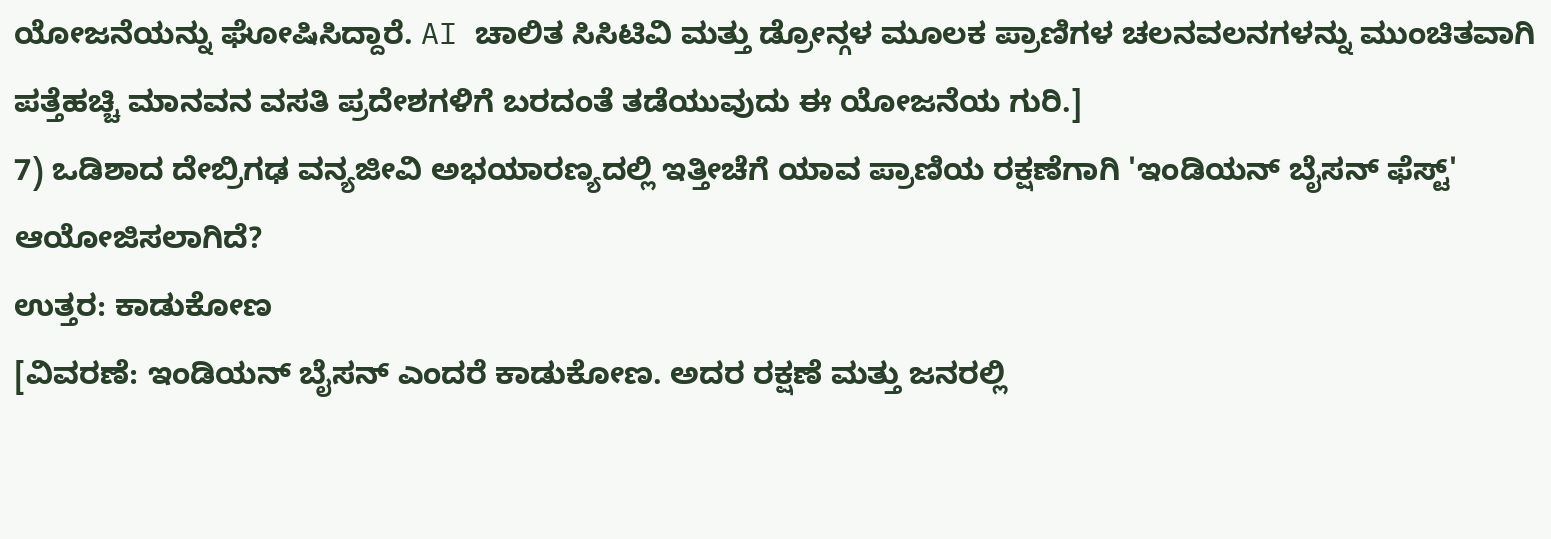ಯೋಜನೆಯನ್ನು ಘೋಷಿಸಿದ್ದಾರೆ. AI ಚಾಲಿತ ಸಿಸಿಟಿವಿ ಮತ್ತು ಡ್ರೋನ್ಗಳ ಮೂಲಕ ಪ್ರಾಣಿಗಳ ಚಲನವಲನಗಳನ್ನು ಮುಂಚಿತವಾಗಿ ಪತ್ತೆಹಚ್ಚಿ ಮಾನವನ ವಸತಿ ಪ್ರದೇಶಗಳಿಗೆ ಬರದಂತೆ ತಡೆಯುವುದು ಈ ಯೋಜನೆಯ ಗುರಿ.]
7) ಒಡಿಶಾದ ದೇಬ್ರಿಗಢ ವನ್ಯಜೀವಿ ಅಭಯಾರಣ್ಯದಲ್ಲಿ ಇತ್ತೀಚೆಗೆ ಯಾವ ಪ್ರಾಣಿಯ ರಕ್ಷಣೆಗಾಗಿ 'ಇಂಡಿಯನ್ ಬೈಸನ್ ಫೆಸ್ಟ್' ಆಯೋಜಿಸಲಾಗಿದೆ?
ಉತ್ತರ: ಕಾಡುಕೋಣ
[ವಿವರಣೆ: ಇಂಡಿಯನ್ ಬೈಸನ್ ಎಂದರೆ ಕಾಡುಕೋಣ. ಅದರ ರಕ್ಷಣೆ ಮತ್ತು ಜನರಲ್ಲಿ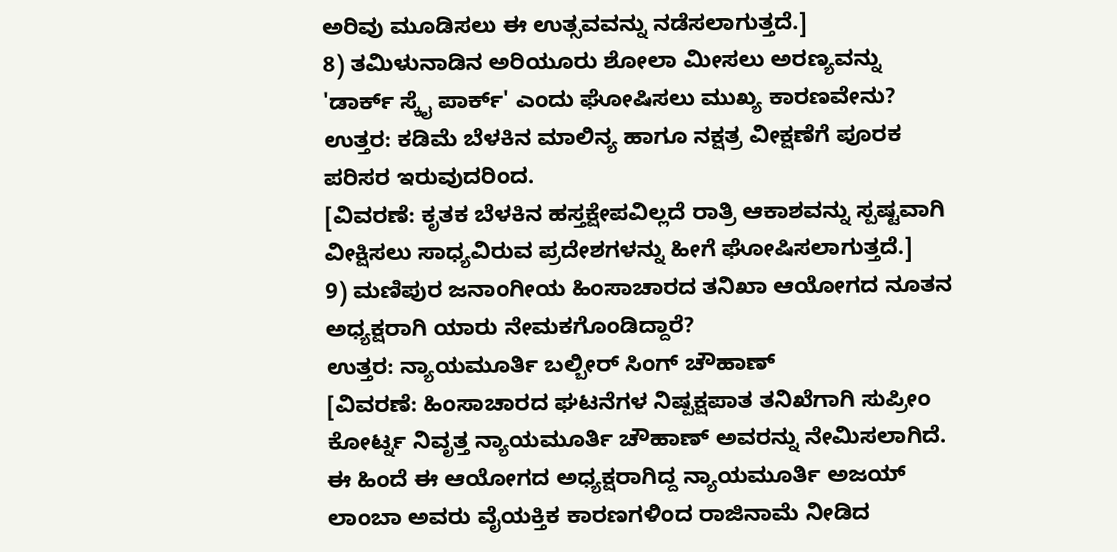ಅರಿವು ಮೂಡಿಸಲು ಈ ಉತ್ಸವವನ್ನು ನಡೆಸಲಾಗುತ್ತದೆ.]
8) ತಮಿಳುನಾಡಿನ ಅರಿಯೂರು ಶೋಲಾ ಮೀಸಲು ಅರಣ್ಯವನ್ನು 'ಡಾರ್ಕ್ ಸ್ಕೈ ಪಾರ್ಕ್' ಎಂದು ಘೋಷಿಸಲು ಮುಖ್ಯ ಕಾರಣವೇನು?
ಉತ್ತರ: ಕಡಿಮೆ ಬೆಳಕಿನ ಮಾಲಿನ್ಯ ಹಾಗೂ ನಕ್ಷತ್ರ ವೀಕ್ಷಣೆಗೆ ಪೂರಕ ಪರಿಸರ ಇರುವುದರಿಂದ.
[ವಿವರಣೆ: ಕೃತಕ ಬೆಳಕಿನ ಹಸ್ತಕ್ಷೇಪವಿಲ್ಲದೆ ರಾತ್ರಿ ಆಕಾಶವನ್ನು ಸ್ಪಷ್ಟವಾಗಿ ವೀಕ್ಷಿಸಲು ಸಾಧ್ಯವಿರುವ ಪ್ರದೇಶಗಳನ್ನು ಹೀಗೆ ಘೋಷಿಸಲಾಗುತ್ತದೆ.]
9) ಮಣಿಪುರ ಜನಾಂಗೀಯ ಹಿಂಸಾಚಾರದ ತನಿಖಾ ಆಯೋಗದ ನೂತನ ಅಧ್ಯಕ್ಷರಾಗಿ ಯಾರು ನೇಮಕಗೊಂಡಿದ್ದಾರೆ?
ಉತ್ತರ: ನ್ಯಾಯಮೂರ್ತಿ ಬಲ್ಬೀರ್ ಸಿಂಗ್ ಚೌಹಾಣ್
[ವಿವರಣೆ: ಹಿಂಸಾಚಾರದ ಘಟನೆಗಳ ನಿಷ್ಪಕ್ಷಪಾತ ತನಿಖೆಗಾಗಿ ಸುಪ್ರೀಂ ಕೋರ್ಟ್ನ ನಿವೃತ್ತ ನ್ಯಾಯಮೂರ್ತಿ ಚೌಹಾಣ್ ಅವರನ್ನು ನೇಮಿಸಲಾಗಿದೆ. ಈ ಹಿಂದೆ ಈ ಆಯೋಗದ ಅಧ್ಯಕ್ಷರಾಗಿದ್ದ ನ್ಯಾಯಮೂರ್ತಿ ಅಜಯ್ ಲಾಂಬಾ ಅವರು ವೈಯಕ್ತಿಕ ಕಾರಣಗಳಿಂದ ರಾಜಿನಾಮೆ ನೀಡಿದ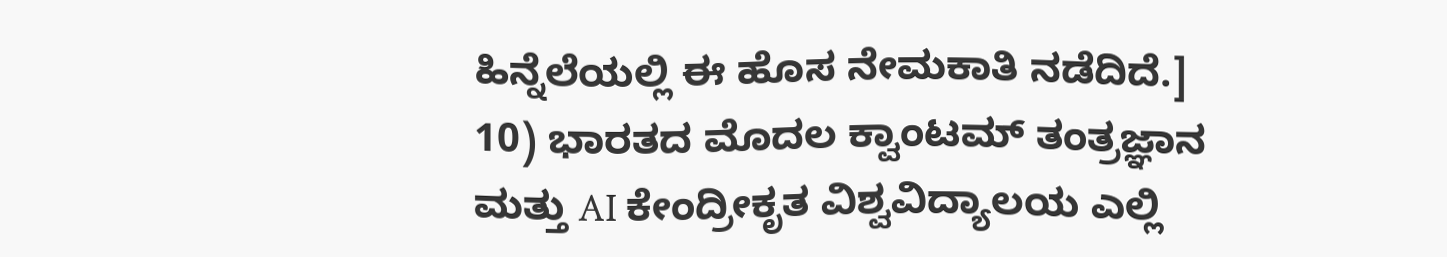ಹಿನ್ನೆಲೆಯಲ್ಲಿ ಈ ಹೊಸ ನೇಮಕಾತಿ ನಡೆದಿದೆ.]
10) ಭಾರತದ ಮೊದಲ ಕ್ವಾಂಟಮ್ ತಂತ್ರಜ್ಞಾನ ಮತ್ತು AI ಕೇಂದ್ರೀಕೃತ ವಿಶ್ವವಿದ್ಯಾಲಯ ಎಲ್ಲಿ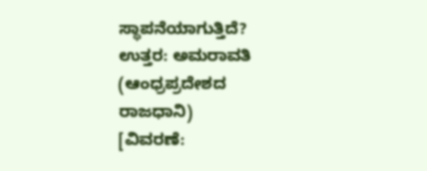ಸ್ಥಾಪನೆಯಾಗುತ್ತಿದೆ?
ಉತ್ತರ: ಅಮರಾವತಿ (ಆಂಧ್ರಪ್ರದೇಶದ ರಾಜಧಾನಿ)
[ವಿವರಣೆ: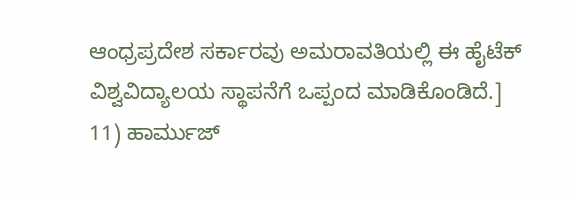ಆಂಧ್ರಪ್ರದೇಶ ಸರ್ಕಾರವು ಅಮರಾವತಿಯಲ್ಲಿ ಈ ಹೈಟೆಕ್ ವಿಶ್ವವಿದ್ಯಾಲಯ ಸ್ಥಾಪನೆಗೆ ಒಪ್ಪಂದ ಮಾಡಿಕೊಂಡಿದೆ.]
11) ಹಾರ್ಮುಜ್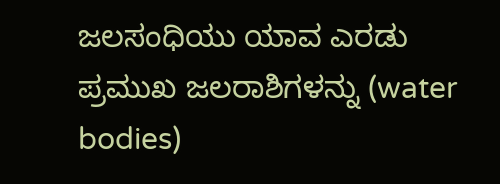ಜಲಸಂಧಿಯು ಯಾವ ಎರಡು ಪ್ರಮುಖ ಜಲರಾಶಿಗಳನ್ನು (water bodies)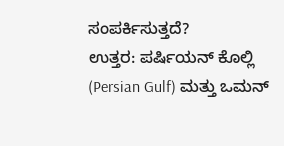ಸಂಪರ್ಕಿಸುತ್ತದೆ?
ಉತ್ತರ: ಪರ್ಷಿಯನ್ ಕೊಲ್ಲಿ (Persian Gulf) ಮತ್ತು ಒಮನ್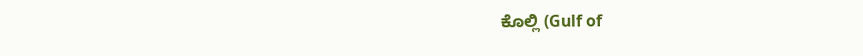ಕೊಲ್ಲಿ (Gulf of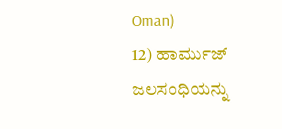Oman)
12) ಹಾರ್ಮುಜ್ ಜಲಸಂಧಿಯನ್ನು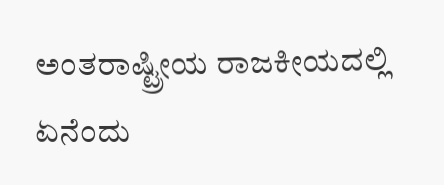ಅಂತರಾಷ್ಟ್ರೀಯ ರಾಜಕೀಯದಲ್ಲಿ ಏನೆಂದು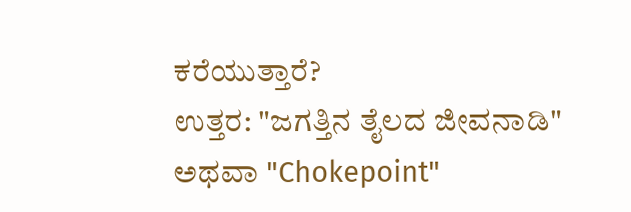ಕರೆಯುತ್ತಾರೆ?
ಉತ್ತರ: "ಜಗತ್ತಿನ ತೈಲದ ಜೀವನಾಡಿ" ಅಥವಾ "Chokepoint"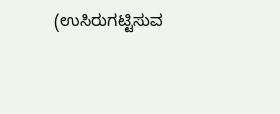(ಉಸಿರುಗಟ್ಟಿಸುವ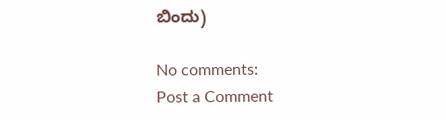ಬಿಂದು)

No comments:
Post a Comment